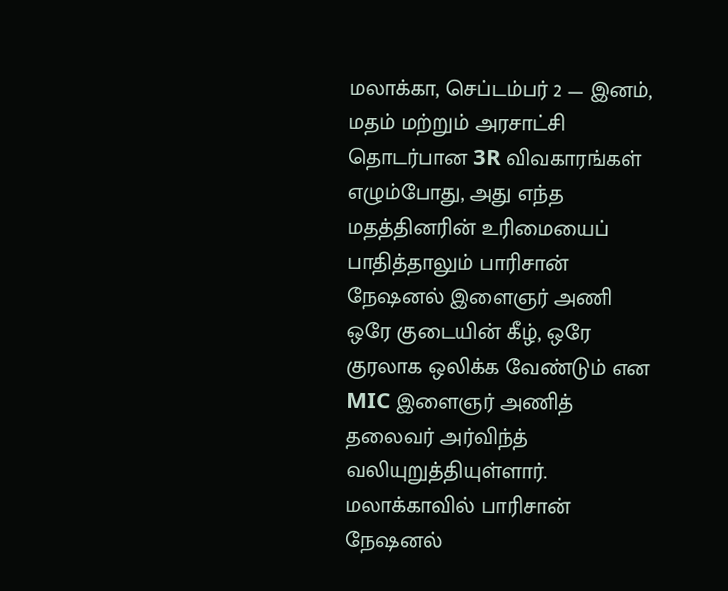மலாக்கா, செப்டம்பர் 2 — இனம், மதம் மற்றும் அரசாட்சி தொடர்பான 3R விவகாரங்கள் எழும்போது, அது எந்த மதத்தினரின் உரிமையைப் பாதித்தாலும் பாரிசான் நேஷனல் இளைஞர் அணி ஒரே குடையின் கீழ், ஒரே குரலாக ஒலிக்க வேண்டும் என MIC இளைஞர் அணித் தலைவர் அர்விந்த் வலியுறுத்தியுள்ளார்.
மலாக்காவில் பாரிசான் நேஷனல்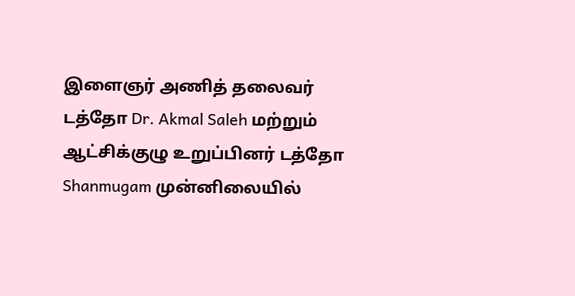இளைஞர் அணித் தலைவர் டத்தோ Dr. Akmal Saleh மற்றும் ஆட்சிக்குழு உறுப்பினர் டத்தோ Shanmugam முன்னிலையில்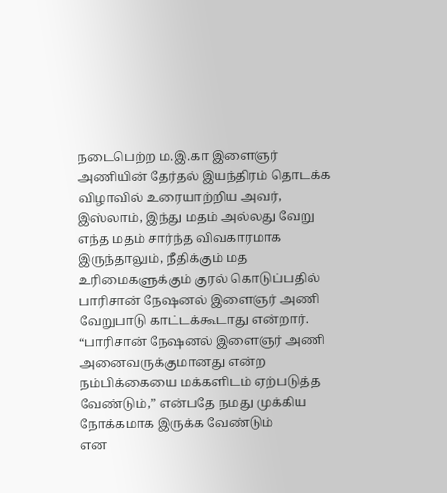நடைபெற்ற ம.இ.கா இளைஞர் அணியின் தேர்தல் இயந்திரம் தொடக்க விழாவில் உரையாற்றிய அவர், இஸ்லாம், இந்து மதம் அல்லது வேறு எந்த மதம் சார்ந்த விவகாரமாக இருந்தாலும், நீதிக்கும் மத உரிமைகளுக்கும் குரல் கொடுப்பதில் பாரிசான் நேஷனல் இளைஞர் அணி வேறுபாடு காட்டக்கூடாது என்றார்.
“பாரிசான் நேஷனல் இளைஞர் அணி அனைவருக்குமானது என்ற நம்பிக்கையை மக்களிடம் ஏற்படுத்த வேண்டும்,” என்பதே நமது முக்கிய நோக்கமாக இருக்க வேண்டும்
என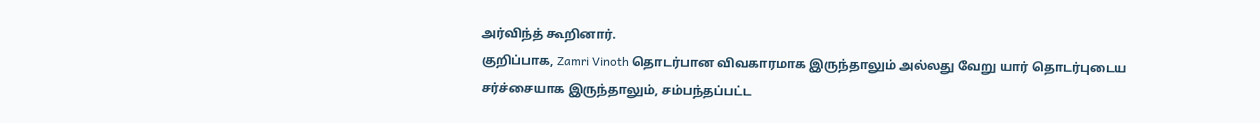அர்விந்த் கூறினார்.
குறிப்பாக, Zamri Vinoth தொடர்பான விவகாரமாக இருந்தாலும் அல்லது வேறு யார் தொடர்புடைய சர்ச்சையாக இருந்தாலும், சம்பந்தப்பட்ட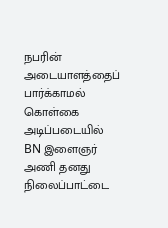நபரின் அடையாளத்தைப் பார்க்காமல் கொள்கை அடிப்படையில் BN இளைஞர் அணி தனது நிலைப்பாட்டை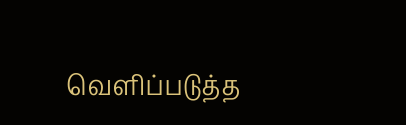வெளிப்படுத்த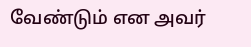வேண்டும் என அவர்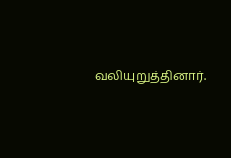வலியுறுத்தினார்.